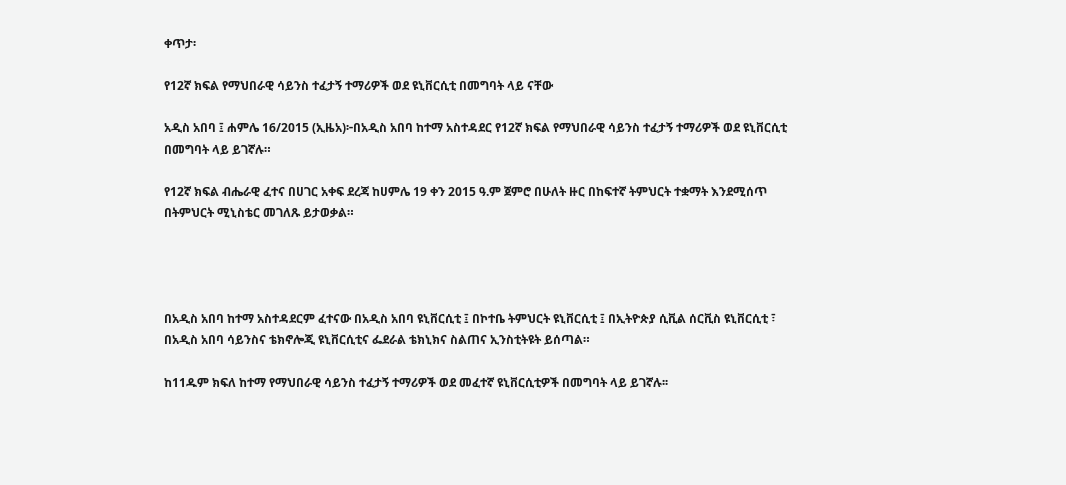ቀጥታ፡

የ12ኛ ክፍል የማህበራዊ ሳይንስ ተፈታኝ ተማሪዎች ወደ ዩኒቨርሲቲ በመግባት ላይ ናቸው

አዲስ አበባ ፤ ሐምሌ 16/2015 (ኢዜአ)፦በአዲስ አበባ ከተማ አስተዳደር የ12ኛ ክፍል የማህበራዊ ሳይንስ ተፈታኝ ተማሪዎች ወደ ዩኒቨርሲቲ በመግባት ላይ ይገኛሉ።

የ12ኛ ክፍል ብሔራዊ ፈተና በሀገር አቀፍ ደረጃ ከሀምሌ 19 ቀን 2015 ዓ.ም ጀምሮ በሁለት ዙር በከፍተኛ ትምህርት ተቋማት እንደሚሰጥ በትምህርት ሚኒስቴር መገለጹ ይታወቃል።




በአዲስ አበባ ከተማ አስተዳደርም ፈተናው በአዲስ አበባ ዩኒቨርሲቲ ፤ በኮተቤ ትምህርት ዩኒቨርሲቲ ፤ በኢትዮጵያ ሲቪል ሰርቪስ ዩኒቨርሲቲ ፣ በአዲስ አበባ ሳይንስና ቴክኖሎጂ ዩኒቨርሲቲና ፌደራል ቴክኒክና ስልጠና ኢንስቲትዩት ይሰጣል።

ከ11ዱም ክፍለ ከተማ የማህበራዊ ሳይንስ ተፈታኝ ተማሪዎች ወደ መፈተኛ ዩኒቨርሲቲዎች በመግባት ላይ ይገኛሉ፡፡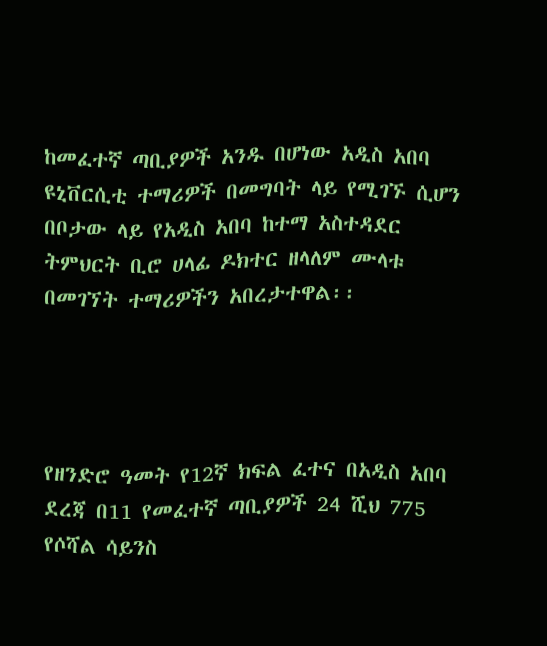ከመፈተኛ ጣቢያዎች አንዱ በሆነው አዲስ አበባ ዩኒቨርሲቲ ተማሪዎች በመግባት ላይ የሚገኙ ሲሆን በቦታው ላይ የአዲስ አበባ ከተማ አስተዳደር ትምህርት ቢሮ ሀላፊ ዶክተር ዘላለም ሙላቱ በመገኘት ተማሪዎችን አበረታተዋል፡፡




የዘንድሮ ዓመት የ12ኛ ክፍል ፈተና በአዲስ አበባ ደረጃ በ11 የመፈተኛ ጣቢያዎች 24 ሺህ 775 የሶሻል ሳይንስ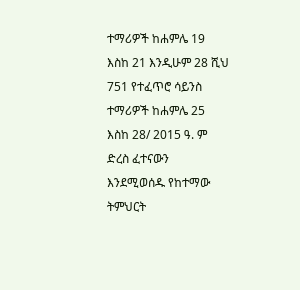ተማሪዎች ከሐምሌ 19 እስከ 21 እንዲሁም 28 ሺህ 751 የተፈጥሮ ሳይንስ ተማሪዎች ከሐምሌ 25 እስከ 28/ 2015 ዓ. ም ድረስ ፈተናውን እንደሚወሰዱ የከተማው ትምህርት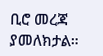ቢሮ መረጃ ያመለክታል።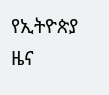የኢትዮጵያ ዜና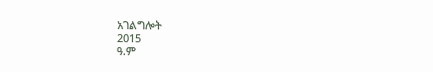አገልግሎት
2015
ዓ.ም